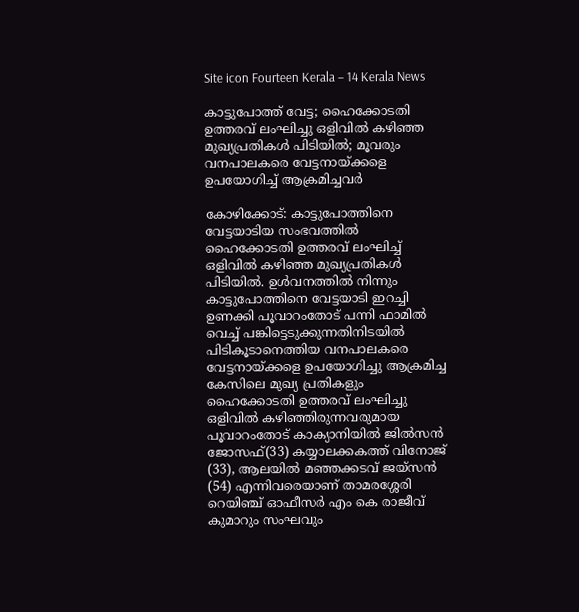Site icon Fourteen Kerala – 14 Kerala News

കാട്ടുപോത്ത് വേട്ട; ഹൈക്കോടതി ഉത്തരവ് ലംഘിച്ചു ഒളിവിൽ കഴിഞ്ഞ മുഖ്യപ്രതികൾ പിടിയിൽ; മൂവരും വനപാലകരെ വേട്ടനായ്ക്കളെ ഉപയോഗിച്ച് ആക്രമിച്ചവർ

കോഴിക്കോട്: കാട്ടുപോത്തിനെ വേട്ടയാടിയ സംഭവത്തിൽ ഹൈക്കോടതി ഉത്തരവ് ലംഘിച്ച് ഒളിവിൽ കഴിഞ്ഞ മുഖ്യപ്രതികൾ പിടിയിൽ. ഉൾവനത്തിൽ നിന്നും കാട്ടുപോത്തിനെ വേട്ടയാടി ഇറച്ചി ഉണക്കി പൂവാറംതോട് പന്നി ഫാമിൽ വെച്ച് പങ്കിട്ടെടുക്കുന്നതിനിടയിൽ പിടികൂടാനെത്തിയ വനപാലകരെ വേട്ടനായ്ക്കളെ ഉപയോഗിച്ചു ആക്രമിച്ച കേസിലെ മുഖ്യ പ്രതികളും ഹൈക്കോടതി ഉത്തരവ് ലംഘിച്ചു ഒളിവിൽ കഴിഞ്ഞിരുന്നവരുമായ പൂവാറംതോട് കാക്യാനിയിൽ ജിൽസൻ ജോസഫ്(33) കയ്യാലക്കകത്ത് വിനോജ് (33), ആലയിൽ മഞ്ഞക്കടവ് ജയ്‌സൻ (54) എന്നിവരെയാണ് താമരശ്ശേരി റെയിഞ്ച് ഓഫീസർ എം കെ രാജീവ് കുമാറും സംഘവും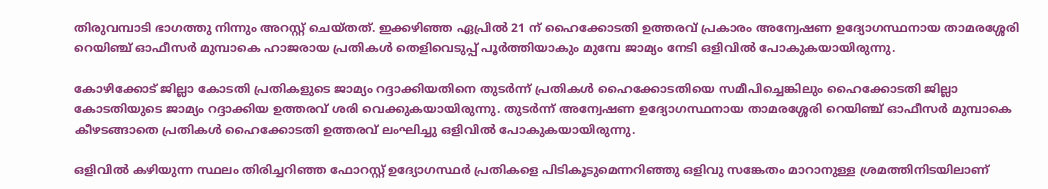തിരുവമ്പാടി ഭാഗത്തു നിന്നും അറസ്റ്റ് ചെയ്തത്. ഇക്കഴിഞ്ഞ ഏപ്രിൽ 21 ന് ഹൈക്കോടതി ഉത്തരവ് പ്രകാരം അന്വേഷണ ഉദ്യോഗസ്ഥനായ താമരശ്ശേരി റെയിഞ്ച് ഓഫീസർ മുമ്പാകെ ഹാജരായ പ്രതികൾ തെളിവെടുപ്പ് പൂർത്തിയാകും മുമ്പേ ജാമ്യം നേടി ഒളിവിൽ പോകുകയായിരുന്നു.

കോഴിക്കോട് ജില്ലാ കോടതി പ്രതികളുടെ ജാമ്യം റദ്ദാക്കിയതിനെ തുടർന്ന് പ്രതികൾ ഹൈക്കോടതിയെ സമീപിച്ചെങ്കിലും ഹൈക്കോടതി ജില്ലാ കോടതിയുടെ ജാമ്യം റദ്ദാക്കിയ ഉത്തരവ് ശരി വെക്കുകയായിരുന്നു. തുടർന്ന് അന്വേഷണ ഉദ്യോഗസ്ഥനായ താമരശ്ശേരി റെയിഞ്ച് ഓഫീസർ മുമ്പാകെ കീഴടങ്ങാതെ പ്രതികൾ ഹൈക്കോടതി ഉത്തരവ് ലംഘിച്ചു ഒളിവിൽ പോകുകയായിരുന്നു.

ഒളിവിൽ കഴിയുന്ന സ്ഥലം തിരിച്ചറിഞ്ഞ ഫോറസ്റ്റ് ഉദ്യോഗസ്ഥർ പ്രതികളെ പിടികൂടുമെന്നറിഞ്ഞു ഒളിവു സങ്കേതം മാറാനുള്ള ശ്രമത്തിനിടയിലാണ്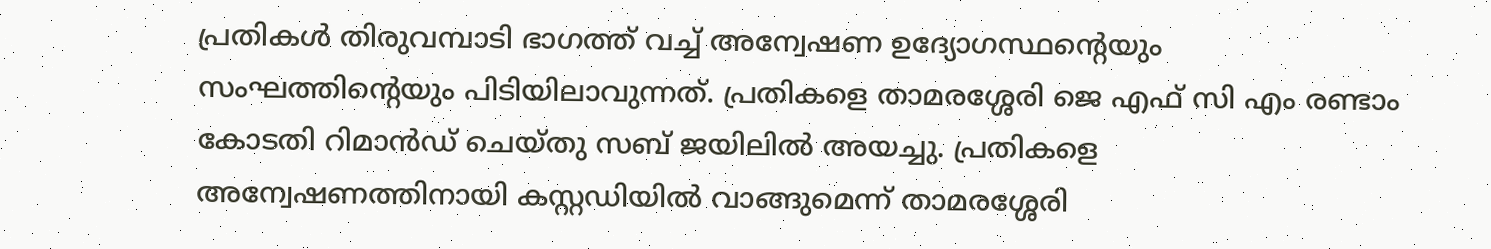പ്രതികൾ തിരുവമ്പാടി ഭാഗത്ത് വച്ച് അന്വേഷണ ഉദ്യോഗസ്ഥന്റെയും സംഘത്തിന്റെയും പിടിയിലാവുന്നത്. പ്രതികളെ താമരശ്ശേരി ജെ എഫ് സി എം രണ്ടാം കോടതി റിമാൻഡ് ചെയ്തു സബ് ജയിലിൽ അയച്ചു. പ്രതികളെ അന്വേഷണത്തിനായി കസ്റ്റഡിയിൽ വാങ്ങുമെന്ന് താമരശ്ശേരി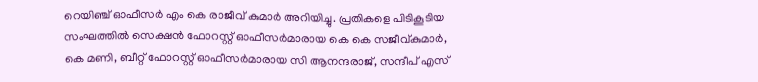റെയിഞ്ച് ഓഫീസർ എം കെ രാജീവ് കുമാർ അറിയിച്ചു. പ്രതികളെ പിടികൂടിയ സംഘത്തിൽ സെക്ഷൻ ഫോറസ്റ്റ് ഓഫീസർമാരായ കെ കെ സജീവ്കുമാർ, കെ മണി, ബീറ്റ് ഫോറസ്റ്റ് ഓഫീസർമാരായ സി ആനന്ദരാജ്, സന്ദീപ് എസ്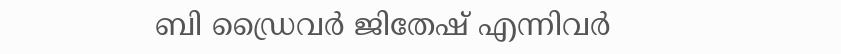ബി ഡ്രൈവർ ജിതേഷ് എന്നിവർ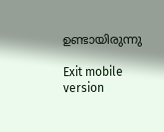ഉണ്ടായിരുന്നു

Exit mobile version